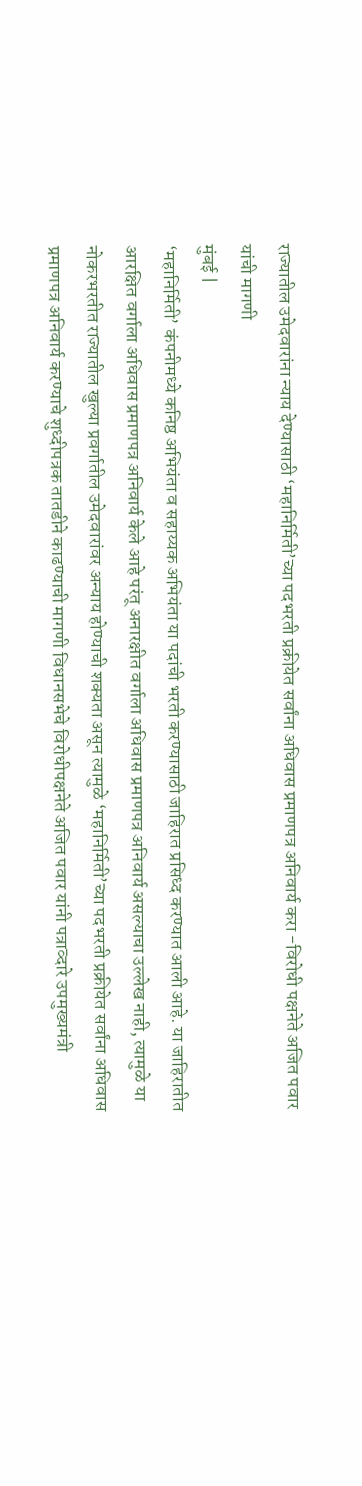राज्यातील उमेदवारांना न्याय देण्यासाठी ‘महानिर्मिती’च्या पदभरती प्रक्रीयेत सर्वांना अधिवास प्रमाणपत्र अनिवार्य करा -विरोधी पक्षनेते अजित पवार यांची मागणी
मुंबई |
‘महानिर्मिती’ कंपनीमध्ये कनिष्ठ अभियंता व सहाय्यक अभियंता या पदांची भरती करण्यासाठी जाहिरात प्रसिध्द करण्यात आली आहे. या जाहिरातीत आरक्षित वर्गाला अधिवास प्रमाणपत्र अनिवार्य केले आहे परंतू अनारक्षीत वर्गाला अधिवास प्रमाणपत्र अनिवार्य असल्याचा उल्लेख नाही, त्यामुळे या नोकरभरतीत राज्यातील खुल्या प्रवर्गातील उमेदवारांवर अन्याय होण्याची शक्यता असून त्यामुळे ‘महानिर्मिती’च्या पदभरती प्रक्रीयेत सर्वांना अधिवास प्रमाणपत्र अनिवार्य करण्याचे शुध्दीपत्रक तातडीने काढण्याची मागणी विधानसभेचे विरोधीपक्षनेते अजित पवार यांनी पत्राव्दारे उपमुख्यमंत्री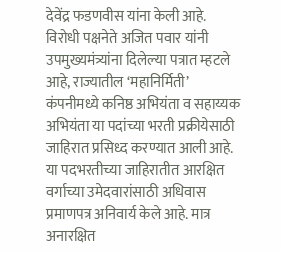देवेंद्र फडणवीस यांना केली आहे.
विरोधी पक्षनेते अजित पवार यांनी उपमुख्यमंत्र्यांना दिलेल्या पत्रात म्हटले आहे, राज्यातील ‘महानिर्मिती’ कंपनीमध्ये कनिष्ठ अभियंता व सहाय्यक अभियंता या पदांच्या भरती प्रक्रीयेसाठी जाहिरात प्रसिध्द करण्यात आली आहे. या पदभरतीच्या जाहिरातीत आरक्षित वर्गाच्या उमेदवारांसाठी अधिवास प्रमाणपत्र अनिवार्य केले आहे. मात्र अनारक्षित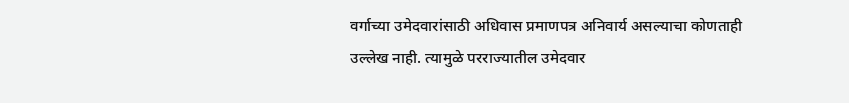वर्गाच्या उमेदवारांसाठी अधिवास प्रमाणपत्र अनिवार्य असल्याचा कोणताही उल्लेख नाही. त्यामुळे परराज्यातील उमेदवार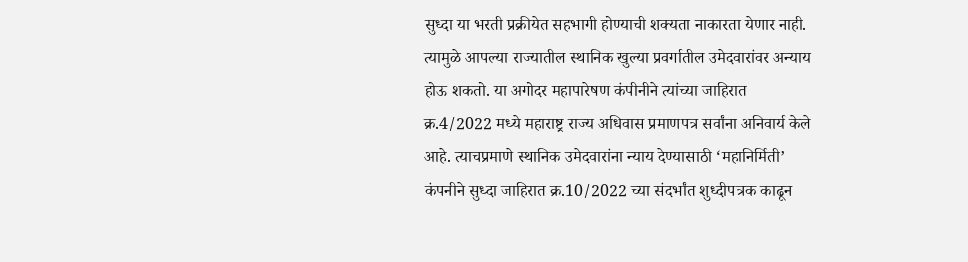सुध्दा या भरती प्रक्रीयेत सहभागी होण्याची शक्यता नाकारता येणार नाही. त्यामुळे आपल्या राज्यातील स्थानिक खुल्या प्रवर्गातील उमेदवारांवर अन्याय होऊ शकतो. या अगोदर महापारेषण कंपीनीने त्यांच्या जाहिरात क्र.4/2022 मध्ये महाराष्ट्र राज्य अधिवास प्रमाणपत्र सर्वांना अनिवार्य केले आहे. त्याचप्रमाणे स्थानिक उमेदवारांना न्याय देण्यासाठी ‘महानिर्मिती’ कंपनीने सुध्दा जाहिरात क्र.10/2022 च्या संदर्भांत शुध्दीपत्रक काढून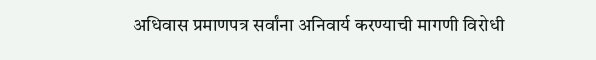अधिवास प्रमाणपत्र सर्वांना अनिवार्य करण्याची मागणी विरोधी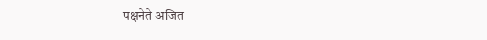पक्षनेते अजित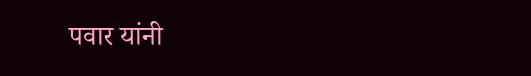पवार यांनी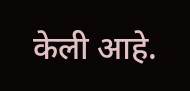केली आहे.